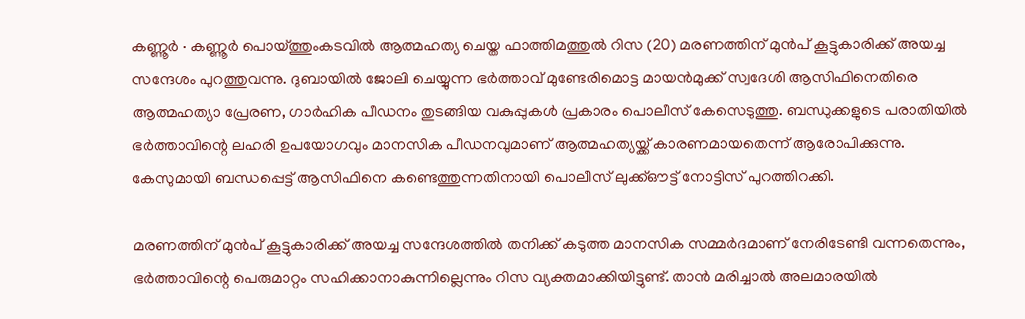കണ്ണൂർ ∙ കണ്ണൂർ പൊയ്ത്തുംകടവിൽ ആത്മഹത്യ ചെയ്ത ഫാത്തിമത്തുൽ റിസ (20) മരണത്തിന് മുൻപ് കൂട്ടുകാരിക്ക് അയച്ച സന്ദേശം പുറത്തുവന്നു. ദുബായിൽ ജോലി ചെയ്യുന്ന ഭർത്താവ് മുണ്ടേരിമൊട്ട മായൻമുക്ക് സ്വദേശി ആസിഫിനെതിരെ ആത്മഹത്യാ പ്രേരണ, ഗാർഹിക പീഡനം തുടങ്ങിയ വകുപ്പുകൾ പ്രകാരം പൊലീസ് കേസെടുത്തു. ബന്ധുക്കളുടെ പരാതിയിൽ ഭർത്താവിന്റെ ലഹരി ഉപയോഗവും മാനസിക പീഡനവുമാണ് ആത്മഹത്യയ്ക്ക് കാരണമായതെന്ന് ആരോപിക്കുന്നു. കേസുമായി ബന്ധപ്പെട്ട് ആസിഫിനെ കണ്ടെത്തുന്നതിനായി പൊലീസ് ലുക്ക്ഔട്ട് നോട്ടിസ് പുറത്തിറക്കി.

മരണത്തിന് മുൻപ് കൂട്ടുകാരിക്ക് അയച്ച സന്ദേശത്തിൽ തനിക്ക് കടുത്ത മാനസിക സമ്മർദമാണ് നേരിടേണ്ടി വന്നതെന്നും, ഭർത്താവിന്റെ പെരുമാറ്റം സഹിക്കാനാകുന്നില്ലെന്നും റിസ വ്യക്തമാക്കിയിട്ടുണ്ട്. താൻ മരിച്ചാൽ അലമാരയിൽ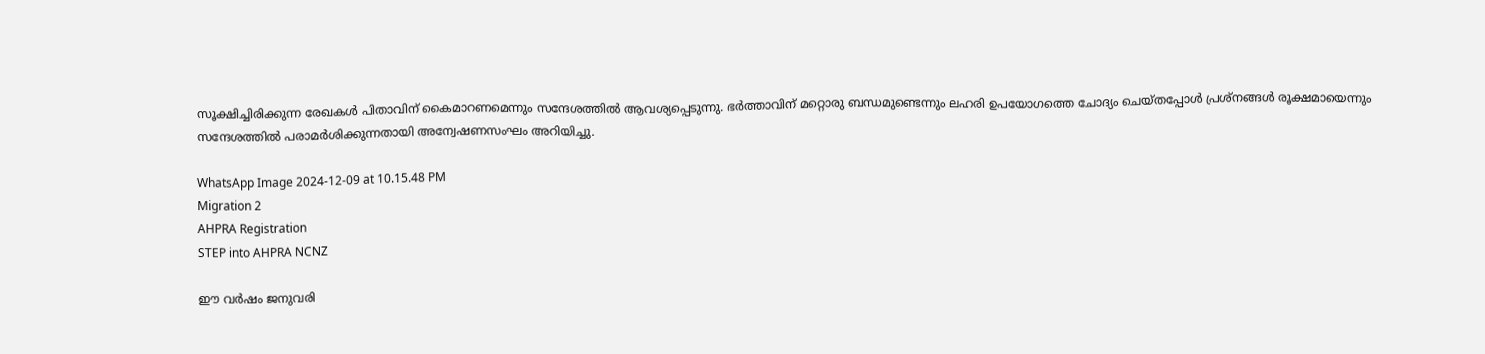സൂക്ഷിച്ചിരിക്കുന്ന രേഖകൾ പിതാവിന് കൈമാറണമെന്നും സന്ദേശത്തിൽ ആവശ്യപ്പെടുന്നു. ഭർത്താവിന് മറ്റൊരു ബന്ധമുണ്ടെന്നും ലഹരി ഉപയോഗത്തെ ചോദ്യം ചെയ്തപ്പോൾ പ്രശ്നങ്ങൾ രൂക്ഷമായെന്നും സന്ദേശത്തിൽ പരാമർശിക്കുന്നതായി അന്വേഷണസംഘം അറിയിച്ചു.

WhatsApp Image 2024-12-09 at 10.15.48 PM
Migration 2
AHPRA Registration
STEP into AHPRA NCNZ

ഈ വർഷം ജനുവരി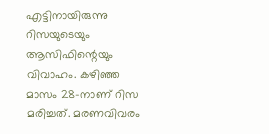എട്ടിനായിരുന്നു റിസയുടെയും ആസിഫിന്റെയും വിവാഹം. കഴിഞ്ഞ മാസം 28-നാണ് റിസ മരിച്ചത്. മരണവിവരം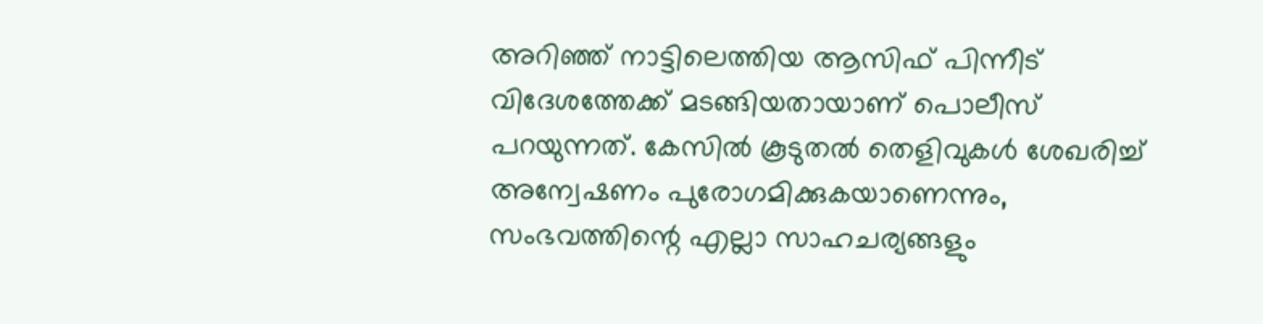അറിഞ്ഞ് നാട്ടിലെത്തിയ ആസിഫ് പിന്നീട് വിദേശത്തേക്ക് മടങ്ങിയതായാണ് പൊലീസ് പറയുന്നത്. കേസിൽ കൂടുതൽ തെളിവുകൾ ശേഖരിച്ച് അന്വേഷണം പുരോഗമിക്കുകയാണെന്നും, സംഭവത്തിന്റെ എല്ലാ സാഹചര്യങ്ങളും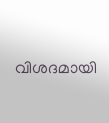വിശദമായി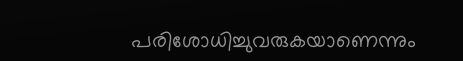പരിശോധിച്ചുവരുകയാണെന്നും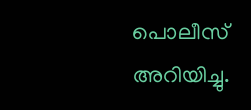പൊലീസ് അറിയിച്ചു.